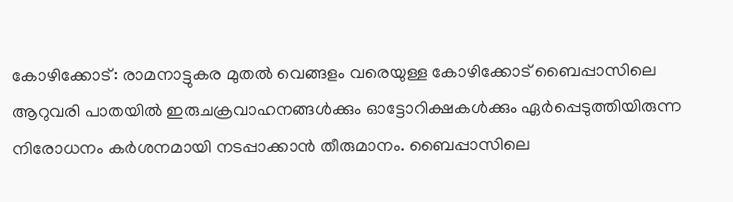കോഴിക്കോട്: രാമനാട്ടുകര മുതൽ വെങ്ങളം വരെയുള്ള കോഴിക്കോട് ബൈപ്പാസിലെ ആറുവരി പാതയിൽ ഇരുചക്രവാഹനങ്ങൾക്കും ഓട്ടോറിക്ഷകൾക്കും ഏർപ്പെടുത്തിയിരുന്ന നിരോധനം കർശനമായി നടപ്പാക്കാൻ തീരുമാനം. ബൈപ്പാസിലെ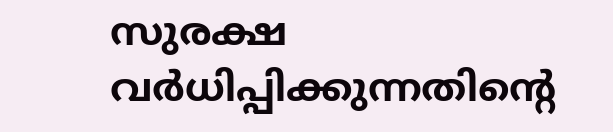സുരക്ഷ വർധിപ്പിക്കുന്നതിന്റെ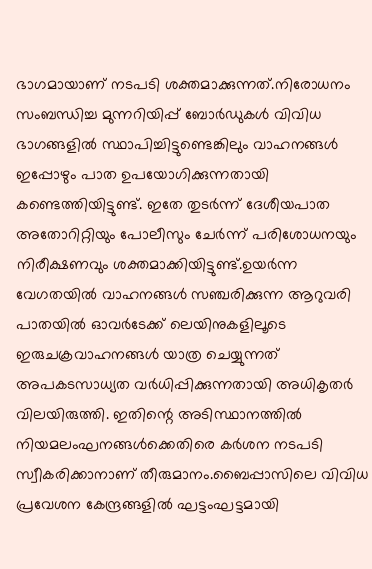ഭാഗമായാണ് നടപടി ശക്തമാക്കുന്നത്.നിരോധനം സംബന്ധിച്ച മുന്നറിയിപ്പ് ബോർഡുകൾ വിവിധ ഭാഗങ്ങളിൽ സ്ഥാപിച്ചിട്ടുണ്ടെങ്കിലും വാഹനങ്ങൾ ഇപ്പോഴും പാത ഉപയോഗിക്കുന്നതായി കണ്ടെത്തിയിട്ടുണ്ട്. ഇതേ തുടർന്ന് ദേശീയപാത അതോറിറ്റിയും പോലീസും ചേർന്ന് പരിശോധനയും നിരീക്ഷണവും ശക്തമാക്കിയിട്ടുണ്ട്.ഉയർന്ന വേഗതയിൽ വാഹനങ്ങൾ സഞ്ചരിക്കുന്ന ആറുവരി പാതയിൽ ഓവർടേക്ക് ലെയിനുകളിലൂടെ ഇരുചക്രവാഹനങ്ങൾ യാത്ര ചെയ്യുന്നത് അപകടസാധ്യത വർധിപ്പിക്കുന്നതായി അധികൃതർ വിലയിരുത്തി. ഇതിന്റെ അടിസ്ഥാനത്തിൽ നിയമലംഘനങ്ങൾക്കെതിരെ കർശന നടപടി സ്വീകരിക്കാനാണ് തീരുമാനം.ബൈപ്പാസിലെ വിവിധ പ്രവേശന കേന്ദ്രങ്ങളിൽ ഘട്ടംഘട്ടമായി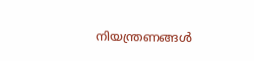നിയന്ത്രണങ്ങൾ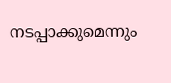നടപ്പാക്കുമെന്നും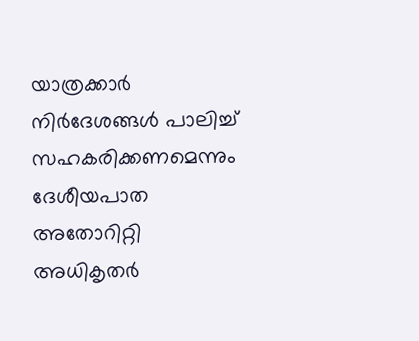യാത്രക്കാർ നിർദേശങ്ങൾ പാലിച്ച് സഹകരിക്കണമെന്നും ദേശീയപാത അതോറിറ്റി അധികൃതർ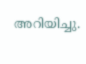അറിയിച്ചു.